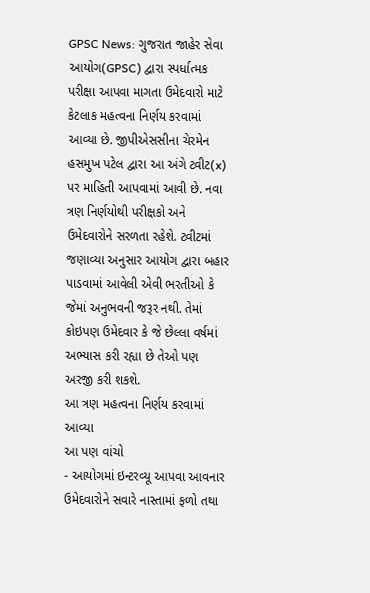GPSC News: ગુજરાત જાહેર સેવા આયોગ(GPSC) દ્વારા સ્પર્ધાત્મક પરીક્ષા આપવા માગતા ઉમેદવારો માટે કેટલાક મહત્વના નિર્ણય કરવામાં આવ્યા છે. જીપીએસસીના ચેરમેન હસમુખ પટેલ દ્વારા આ અંગે ટ્વીટ(x) પર માહિતી આપવામાં આવી છે. નવા ત્રણ નિર્ણયોથી પરીક્ષકો અને ઉમેદવારોને સરળતા રહેશે. ટ્વીટમાં જણાવ્યા અનુસાર આયોગ દ્વારા બહાર પાડવામાં આવેલી એવી ભરતીઓ કે જેમાં અનુભવની જરૂર નથી. તેમાં કોઇપણ ઉમેદવાર કે જે છેલ્લા વર્ષમાં અભ્યાસ કરી રહ્યા છે તેઓ પણ અરજી કરી શકશે.
આ ત્રણ મહત્વના નિર્ણય કરવામાં આવ્યા
આ પણ વાંચો
- આયોગમાં ઇન્ટરવ્યૂ આપવા આવનાર ઉમેદવારોને સવારે નાસ્તામાં ફળો તથા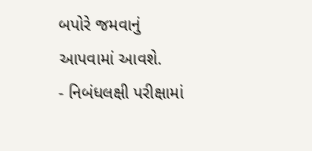બપોરે જમવાનું આપવામાં આવશે.
- નિબંધલક્ષી પરીક્ષામાં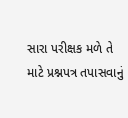સારા પરીક્ષક મળે તે માટે પ્રશ્નપત્ર તપાસવાનું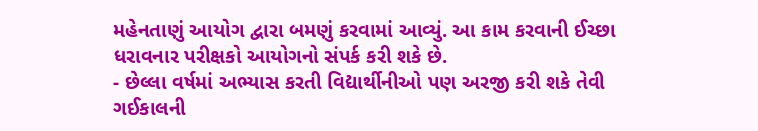મહેનતાણું આયોગ દ્વારા બમણું કરવામાં આવ્યું. આ કામ કરવાની ઈચ્છા ધરાવનાર પરીક્ષકો આયોગનો સંપર્ક કરી શકે છે.
- છેલ્લા વર્ષમાં અભ્યાસ કરતી વિદ્યાર્થીનીઓ પણ અરજી કરી શકે તેવી ગઈકાલની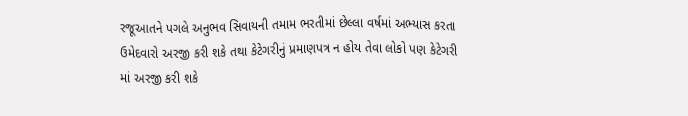રજૂઆતને પગલે અનુભવ સિવાયની તમામ ભરતીમાં છેલ્લા વર્ષમાં અભ્યાસ કરતા ઉમેદવારો અરજી કરી શકે તથા કેટેગરીનું પ્રમાણપત્ર ન હોય તેવા લોકો પણ કેટેગરી માં અરજી કરી શકે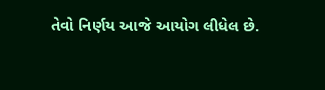તેવો નિર્ણય આજે આયોગ લીધેલ છે.